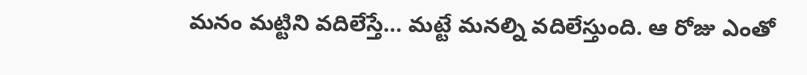మనం మట్టిని వదిలేస్తే… మట్టే మనల్ని వదిలేస్తుంది. ఆ రోజు ఎంతో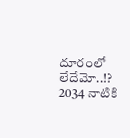దూరంలో లేదేమో..!?
2034 నాటికి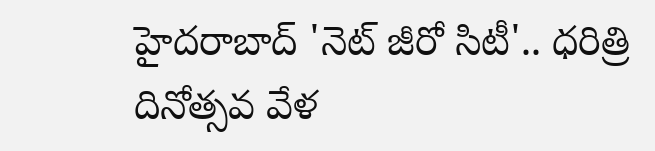హైదరాబాద్ 'నెట్ జీరో సిటీ'.. ధరిత్రి దినోత్సవ వేళ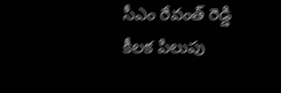సీఎం రేవంత్ రెడ్డి కీలక పిలుపు